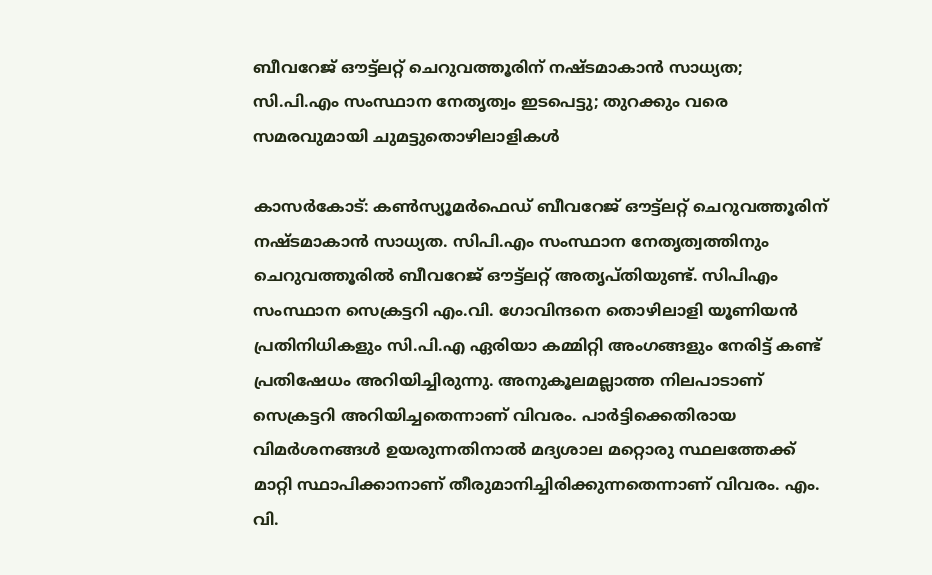ബീവറേജ് ഔട്ട്‌ലറ്റ് ചെറുവത്തൂരിന് നഷ്ടമാകാന്‍ സാധ്യത; സി.പി.എം സംസ്ഥാന നേതൃത്വം ഇടപെട്ടു; തുറക്കും വരെ സമരവുമായി ചുമട്ടുതൊഴിലാളികള്‍

കാസര്‍കോട്: കണ്‍സ്യൂമര്‍ഫെഡ് ബീവറേജ് ഔട്ട്‌ലറ്റ് ചെറുവത്തൂരിന് നഷ്ടമാകാന്‍ സാധ്യത. സിപി.എം സംസ്ഥാന നേതൃത്വത്തിനും ചെറുവത്തൂരില്‍ ബീവറേജ് ഔട്ട്‌ലറ്റ് അതൃപ്തിയുണ്ട്. സിപിഎം സംസ്ഥാന സെക്രട്ടറി എം.വി. ഗോവിന്ദനെ തൊഴിലാളി യൂണിയന്‍ പ്രതിനിധികളും സി.പി.എ ഏരിയാ കമ്മിറ്റി അംഗങ്ങളും നേരിട്ട് കണ്ട് പ്രതിഷേധം അറിയിച്ചിരുന്നു. അനുകൂലമല്ലാത്ത നിലപാടാണ് സെക്രട്ടറി അറിയിച്ചതെന്നാണ് വിവരം. പാര്‍ട്ടിക്കെതിരായ വിമര്‍ശനങ്ങള്‍ ഉയരുന്നതിനാല്‍ മദ്യശാല മറ്റൊരു സ്ഥലത്തേക്ക് മാറ്റി സ്ഥാപിക്കാനാണ് തീരുമാനിച്ചിരിക്കുന്നതെന്നാണ് വിവരം. എം. വി.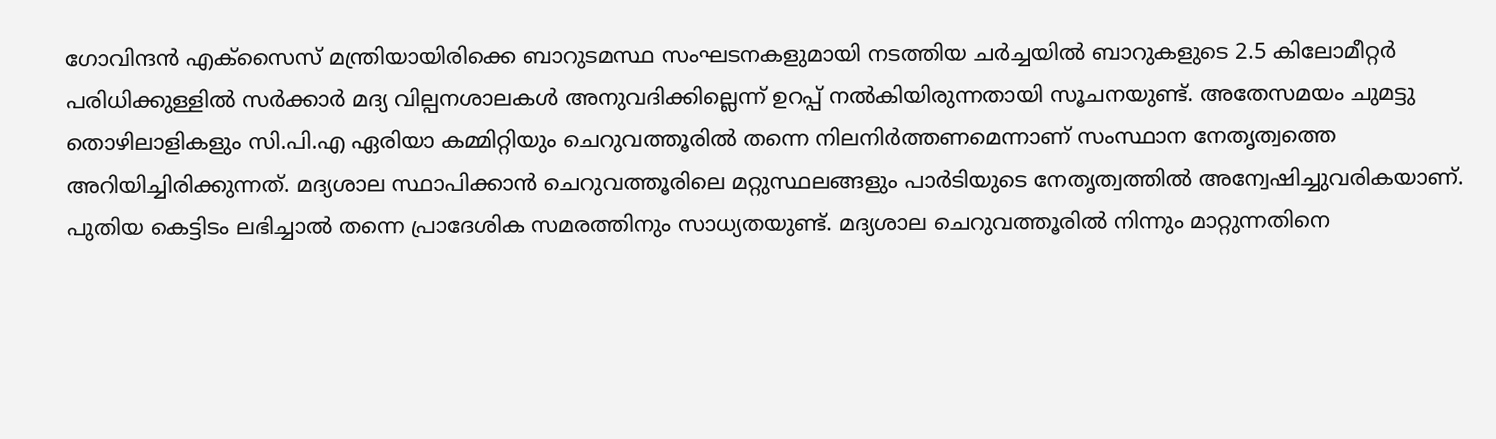ഗോവിന്ദന്‍ എക്‌സൈസ് മന്ത്രിയായിരിക്കെ ബാറുടമസ്ഥ സംഘടനകളുമായി നടത്തിയ ചര്‍ച്ചയില്‍ ബാറുകളുടെ 2.5 കിലോമീറ്റര്‍ പരിധിക്കുള്ളില്‍ സര്‍ക്കാര്‍ മദ്യ വില്പനശാലകള്‍ അനുവദിക്കില്ലെന്ന് ഉറപ്പ് നല്‍കിയിരുന്നതായി സൂചനയുണ്ട്. അതേസമയം ചുമട്ടു തൊഴിലാളികളും സി.പി.എ ഏരിയാ കമ്മിറ്റിയും ചെറുവത്തൂരില്‍ തന്നെ നിലനിര്‍ത്തണമെന്നാണ് സംസ്ഥാന നേതൃത്വത്തെ അറിയിച്ചിരിക്കുന്നത്. മദ്യശാല സ്ഥാപിക്കാന്‍ ചെറുവത്തൂരിലെ മറ്റുസ്ഥലങ്ങളും പാര്‍ടിയുടെ നേതൃത്വത്തില്‍ അന്വേഷിച്ചുവരികയാണ്. പുതിയ കെട്ടിടം ലഭിച്ചാല്‍ തന്നെ പ്രാദേശിക സമരത്തിനും സാധ്യതയുണ്ട്. മദ്യശാല ചെറുവത്തൂരില്‍ നിന്നും മാറ്റുന്നതിനെ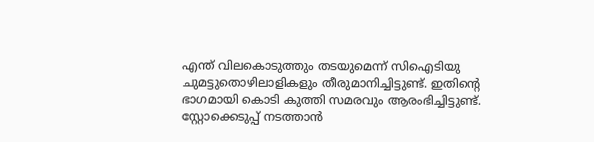എന്ത് വിലകൊടുത്തും തടയുമെന്ന് സിഐടിയു ചുമട്ടുതൊഴിലാളികളും തീരുമാനിച്ചിട്ടുണ്ട്. ഇതിന്റെ ഭാഗമായി കൊടി കുത്തി സമരവും ആരംഭിച്ചിട്ടുണ്ട്. സ്റ്റോക്കെടുപ്പ് നടത്താന്‍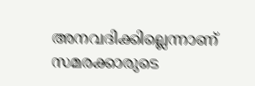അനവദിക്കില്ലെന്നാണ് സമരക്കാരുടെ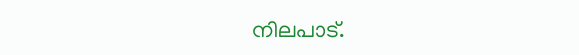നിലപാട്.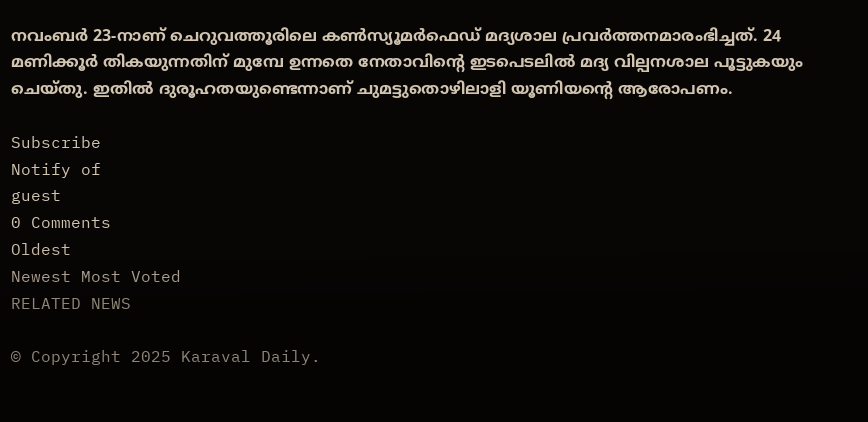നവംബര്‍ 23-നാണ് ചെറുവത്തൂരിലെ കണ്‍സ്യൂമര്‍ഫെഡ് മദ്യശാല പ്രവര്‍ത്തനമാരംഭിച്ചത്. 24 മണിക്കൂര്‍ തികയുന്നതിന് മുമ്പേ ഉന്നതെ നേതാവിന്റെ ഇടപെടലില്‍ മദ്യ വില്പനശാല പൂട്ടുകയും ചെയ്തു. ഇതില്‍ ദുരൂഹതയുണ്ടെന്നാണ് ചുമട്ടുതൊഴിലാളി യൂണിയന്റെ ആരോപണം.

Subscribe
Notify of
guest
0 Comments
Oldest
Newest Most Voted
RELATED NEWS

© Copyright 2025 Karaval Daily.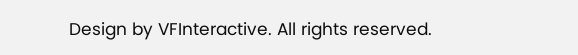Design by VFInteractive. All rights reserved.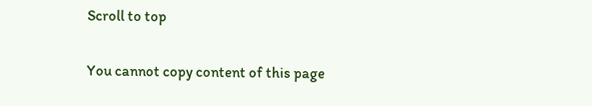Scroll to top

You cannot copy content of this page